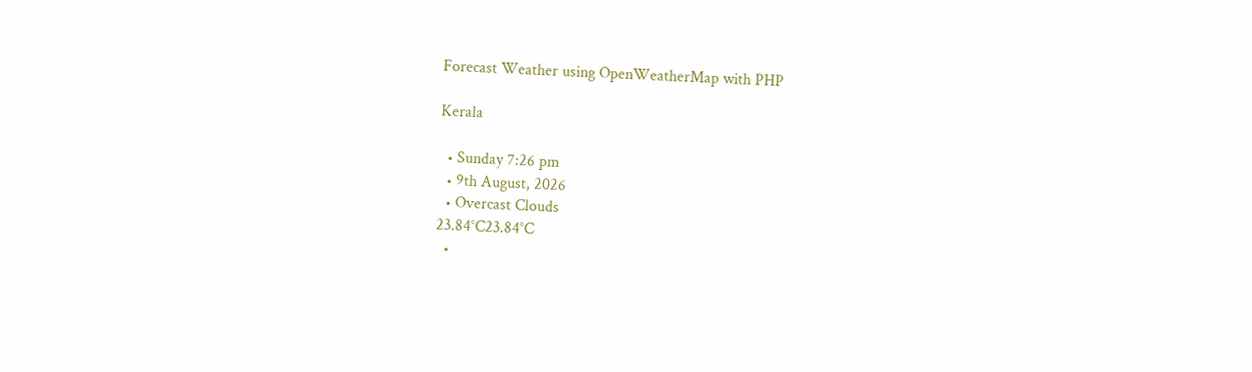Forecast Weather using OpenWeatherMap with PHP

Kerala

  • Sunday 7:26 pm
  • 9th August, 2026
  • Overcast Clouds
23.84°C23.84°C
  •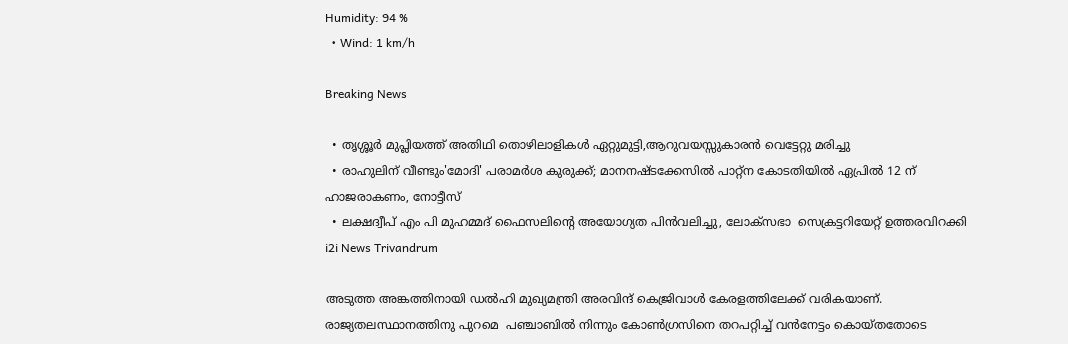Humidity: 94 %
  • Wind: 1 km/h

Breaking News

  • തൃശ്ശൂർ മുപ്ലിയത്ത് അതിഥി തൊഴിലാളികൾ ഏറ്റുമുട്ടി,ആറുവയസ്സുകാരൻ വെട്ടേറ്റു മരിച്ചു
  • രാഹുലിന് വീണ്ടും'മോദി' പരാമര്‍ശ കുരുക്ക്; മാനനഷ്ടക്കേസിൽ പാറ്റ്ന കോടതിയിൽ ഏപ്രിൽ 12 ന് ഹാജരാകണം, നോട്ടീസ്
  • ലക്ഷദ്വീപ് എം പി മുഹമ്മദ് ഫൈസലിൻ്റെ അയോഗ്യത പിൻവലിച്ചു, ലോക്സഭാ  സെക്രട്ടറിയേറ്റ് ഉത്തരവിറക്കി
i2i News Trivandrum

അടുത്ത അങ്കത്തിനായി ഡല്‍ഹി മുഖ്യമന്ത്രി അരവിന്ദ് കെജ്രിവാള്‍ കേരളത്തിലേക്ക് വരികയാണ്. രാജ്യതലസ്ഥാനത്തിനു പുറമെ  പഞ്ചാബിൽ നിന്നും കോൺഗ്രസിനെ തറപറ്റിച്ച് വൻനേട്ടം കൊയ്തതോടെ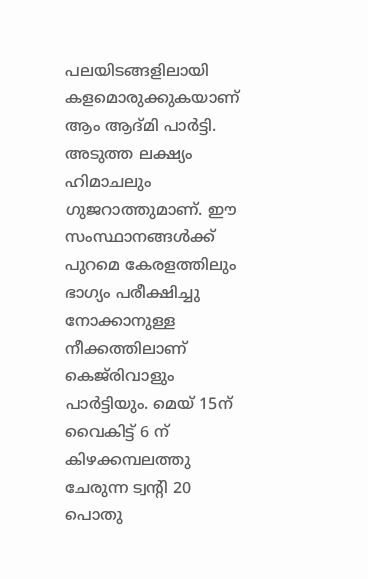പലയിടങ്ങളിലായി കളമൊരുക്കുകയാണ് ആം ആദ്മി പാർട്ടി. അടുത്ത ലക്ഷ്യം ഹിമാചലും ഗുജറാത്തുമാണ്. ഈ സംസ്ഥാനങ്ങൾക്ക് പുറമെ കേരളത്തിലും ഭാഗ്യം പരീക്ഷിച്ചു നോക്കാനുള്ള നീക്കത്തിലാണ് കെജ്‌രിവാളും പാർട്ടിയും. മെയ് 15ന് വൈകിട്ട് 6 ന് കിഴക്കമ്പലത്തു ചേരുന്ന ട്വന്റി 20 പൊതു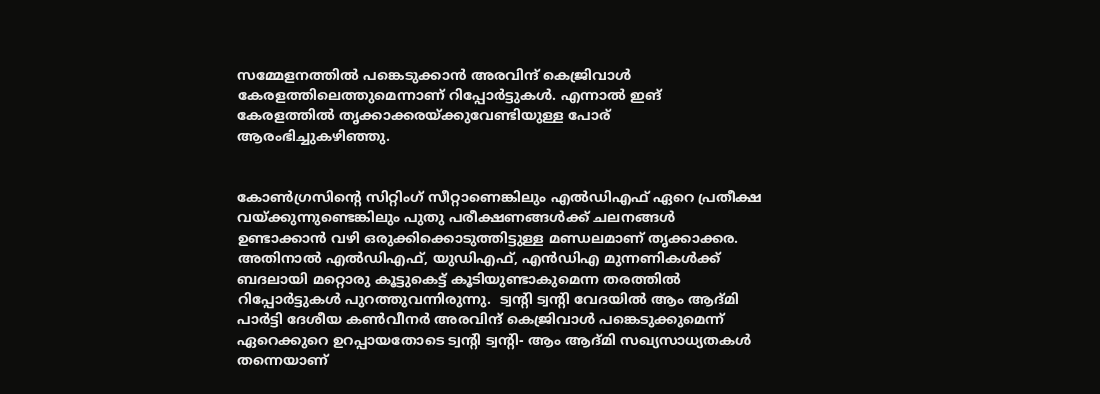സമ്മേളനത്തിൽ പങ്കെടുക്കാൻ അരവിന്ദ് കെജ്രിവാള്‍ കേരളത്തിലെത്തുമെന്നാണ് റിപ്പോർട്ടുകൾ. എന്നാൽ ഇങ് കേരളത്തിൽ തൃക്കാക്കരയ്ക്കുവേണ്ടിയുള്ള പോര് ആരംഭിച്ചുകഴിഞ്ഞു.


കോണ്‍ഗ്രസിന്റെ സിറ്റിംഗ് സീറ്റാണെങ്കിലും എല്‍ഡിഎഫ് ഏറെ പ്രതീക്ഷ വയ്ക്കുന്നുണ്ടെങ്കിലും പുതു പരീക്ഷണങ്ങള്‍ക്ക് ചലനങ്ങള്‍ ഉണ്ടാക്കാന്‍ വഴി ഒരുക്കിക്കൊടുത്തിട്ടുള്ള മണ്ഡലമാണ് തൃക്കാക്കര. അതിനാൽ എല്‍ഡിഎഫ്, യുഡിഎഫ്, എന്‍ഡിഎ മുന്നണികള്‍ക്ക് ബദലായി മറ്റൊരു കൂട്ടുകെട്ട് കൂടിയുണ്ടാകുമെന്ന തരത്തിൽ റിപ്പോർട്ടുകൾ പുറത്തുവന്നിരുന്നു.  ട്വന്റി ട്വന്റി വേദയില്‍ ആം ആദ്മി പാര്‍ട്ടി ദേശീയ കണ്‍വീനര്‍ അരവിന്ദ് കെജ്രിവാള്‍ പങ്കെടുക്കുമെന്ന് ഏറെക്കുറെ ഉറപ്പായതോടെ ട്വന്റി ട്വന്റി- ആം ആദ്മി സഖ്യസാധ്യതകൾ തന്നെയാണ്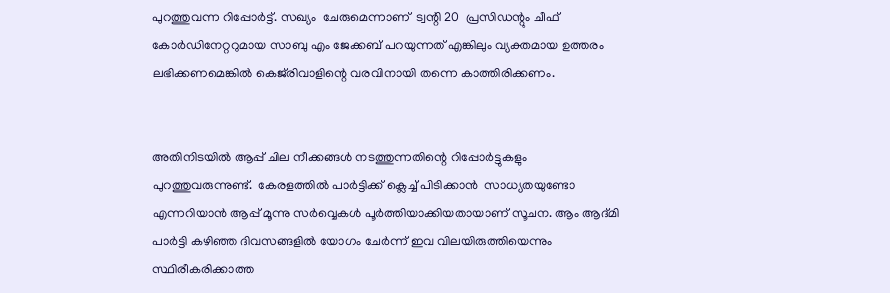പുറത്തുവന്ന റിപ്പോർട്ട്. സഖ്യം  ചേരുമെന്നാണ്  ട്വന്റി 20  പ്രസിഡന്റും ചീഫ് കോർഡിനേറ്ററുമായ സാബു എം ജേക്കബ് പറയുന്നത് എങ്കിലും വ്യക്തമായ ഉത്തരം ലഭിക്കണമെങ്കിൽ കെജ്‌രിവാളിന്റെ വരവിനായി തന്നെ കാത്തിരിക്കണം.


അതിനിടയിൽ ആപ്പ് ചില നീക്കങ്ങൾ നടത്തുന്നതിന്റെ റിപ്പോർട്ടുകളും പുറത്തുവരുന്നുണ്ട്.  കേരളത്തിൽ പാർട്ടിക്ക് ക്ലെച്ച് പിടിക്കാൻ  സാധ്യതയുണ്ടോ എന്നറിയാൻ ആപ്പ് മൂന്നു സർവ്വെകൾ പൂർത്തിയാക്കിയതായാണ് സൂചന. ആം ആദ്മി പാർട്ടി കഴിഞ്ഞ ദിവസങ്ങളിൽ യോഗം ചേർന്ന് ഇവ വിലയിരുത്തിയെന്നും സ്ഥിരീകരിക്കാത്ത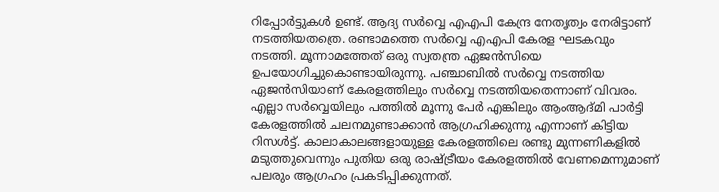റിപ്പോർട്ടുകൾ ഉണ്ട്. ആദ്യ സർവ്വെ എഎപി കേന്ദ്ര നേതൃത്വം നേരിട്ടാണ് നടത്തിയതത്രെ. രണ്ടാമത്തെ സർവ്വെ എഎപി കേരള ഘടകവും നടത്തി. മൂന്നാമത്തേത് ഒരു സ്വതന്ത്ര ഏജൻസിയെ ഉപയോഗിച്ചുകൊണ്ടായിരുന്നു. പഞ്ചാബിൽ സർവ്വെ നടത്തിയ ഏജൻസിയാണ് കേരളത്തിലും സർവ്വെ നടത്തിയതെന്നാണ് വിവരം. എല്ലാ സർവ്വെയിലും പത്തിൽ മൂന്നു പേർ എങ്കിലും ആംആദ്മി പാർട്ടി കേരളത്തിൽ ചലനമുണ്ടാക്കാൻ ആഗ്രഹിക്കുന്നു എന്നാണ് കിട്ടിയ റിസൾട്ട്. കാലാകാലങ്ങളായുള്ള കേരളത്തിലെ രണ്ടു മുന്നണികളിൽ മടുത്തുവെന്നും പുതിയ ഒരു രാഷ്ട്രീയം കേരളത്തിൽ വേണമെന്നുമാണ് പലരും ആഗ്രഹം പ്രകടിപ്പിക്കുന്നത്.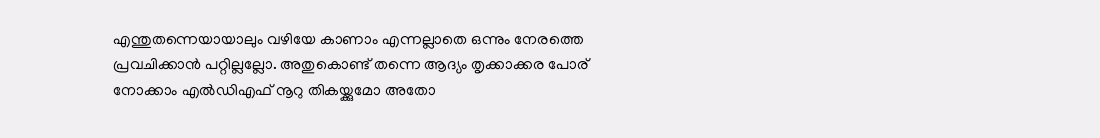എന്തുതന്നെയായാലും വഴിയേ കാണാം എന്നല്ലാതെ ഒന്നും നേരത്തെ പ്രവചിക്കാൻ പറ്റില്ലല്ലോ. അതുകൊണ്ട് തന്നെ ആദ്യം തൃക്കാക്കര പോര് നോക്കാം എൽഡിഎഫ് നൂറു തികയ്ക്കുമോ അതോ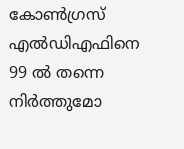കോൺഗ്രസ് എൽഡിഎഫിനെ 99 ൽ തന്നെ നിർത്തുമോ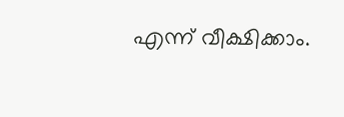എന്ന് വീക്ഷിക്കാം.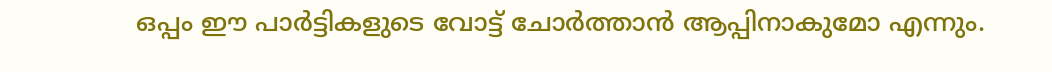ഒപ്പം ഈ പാർട്ടികളുടെ വോട്ട് ചോർത്താൻ ആപ്പിനാകുമോ എന്നും.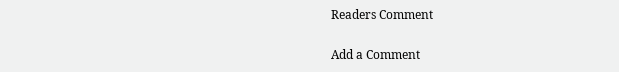Readers Comment

Add a Comment